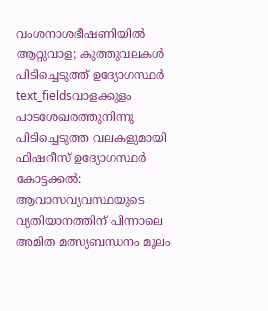വംശനാശഭീഷണിയിൽ ആറ്റുവാള; കുത്തുവലകൾ പിടിച്ചെടുത്ത് ഉദ്യോഗസ്ഥർ
text_fieldsവാളക്കുളം പാടശേഖരത്തുനിന്നു പിടിച്ചെടുത്ത വലകളുമായി ഫിഷറീസ് ഉദ്യോഗസ്ഥർ
കോട്ടക്കൽ: ആവാസവ്യവസ്ഥയുടെ വ്യതിയാനത്തിന് പിന്നാലെ അമിത മത്സ്യബന്ധനം മൂലം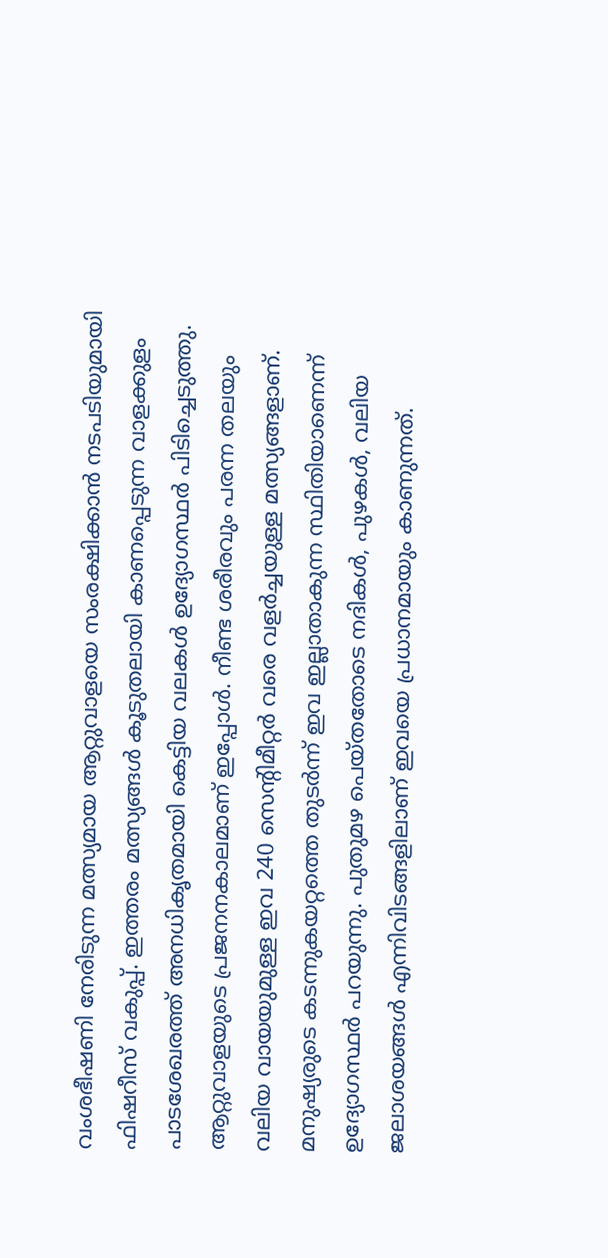വംശഭീഷണി നേരിടുന്ന മത്സ്യമായ ആറ്റുവാളയെ സംരക്ഷിക്കാൻ നടപടിയുമായി ഫിഷറീസ് വകുപ്പ്. ഇത്തരം മത്സ്യങ്ങൾ കൂടുതലായി കാണപ്പെടുന്ന വാളക്കുളം പാടശേഖരത്ത് അനധികൃതമായി കെട്ടിയ വലകൾ ഉദ്യോഗസ്ഥർ പിടിച്ചെടുത്തു. ആറ്റുവാളയുടെ പ്രജനനകാലമാണ് ഇപ്പോൾ. നീണ്ട ശരീരവും പരന്ന തലയും വലിയ വായയുമുള്ള ഇവ 240 സെന്റിമീറ്റർ വരെ വളർച്ചയുള്ള മത്സ്യങ്ങളാണ്.
മനുഷ്യരുടെ കടന്നുകയറ്റത്തെ തുടർന്ന് ഇവ ഇല്ലാതാകുന്ന സ്ഥിതിയാണെന്ന് ഉദ്യോഗസ്ഥർ പറയുന്നു. പുതുമഴ പെയ്തതോടെ നദികൾ, പുഴകൾ, വലിയ ജലാശയങ്ങൾ എന്നിവിടങ്ങളിലാണ് ഇവയെ പ്രധാനമായും കാണുന്നത്.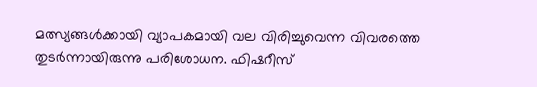മത്സ്യങ്ങൾക്കായി വ്യാപകമായി വല വിരിച്ചുവെന്ന വിവരത്തെ തുടർന്നായിരുന്നു പരിശോധന. ഫിഷറീസ്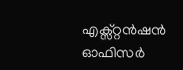എക്സ്റ്റൻഷൻ ഓഫിസർ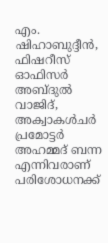എം. ഷിഹാബുദ്ദീൻ, ഫിഷറീസ് ഓഫിസർ അബ്ദുൽ വാജിദ്, അക്വാകൾചർ പ്രമോട്ടർ അഹമ്മദ് ബന്ന എന്നിവരാണ് പരിശോധനക്ക്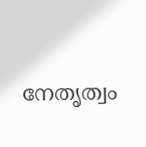നേതൃത്വം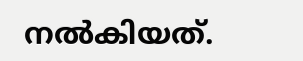നൽകിയത്.